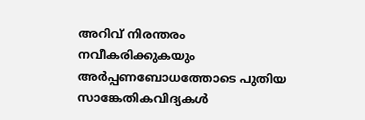അറിവ് നിരന്തരം നവീകരിക്കുകയും അർപ്പണബോധത്തോടെ പുതിയ സാങ്കേതികവിദ്യകൾ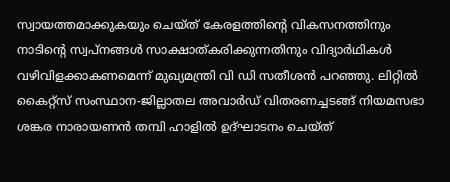സ്വായത്തമാക്കുകയും ചെയ്ത് കേരളത്തിന്റെ വികസനത്തിനും നാടിന്റെ സ്വപ്നങ്ങൾ സാക്ഷാത്കരിക്കുന്നതിനും വിദ്യാർഥികൾ വഴിവിളക്കാകണമെന്ന് മുഖ്യമന്ത്രി വി ഡി സതീശൻ പറഞ്ഞു. ലിറ്റിൽ കൈറ്റ്സ് സംസ്ഥാന-ജില്ലാതല അവാർഡ് വിതരണച്ചടങ്ങ് നിയമസഭാ ശങ്കര നാരായണൻ തമ്പി ഹാളിൽ ഉദ്ഘാടനം ചെയ്ത്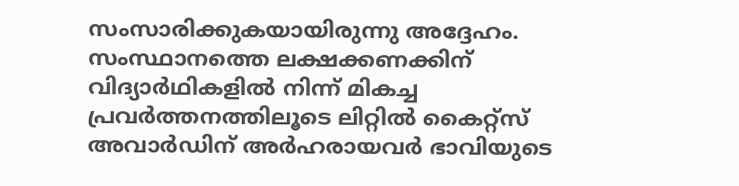സംസാരിക്കുകയായിരുന്നു അദ്ദേഹം.
സംസ്ഥാനത്തെ ലക്ഷക്കണക്കിന് വിദ്യാർഥികളിൽ നിന്ന് മികച്ച പ്രവർത്തനത്തിലൂടെ ലിറ്റിൽ കൈറ്റ്സ് അവാർഡിന് അർഹരായവർ ഭാവിയുടെ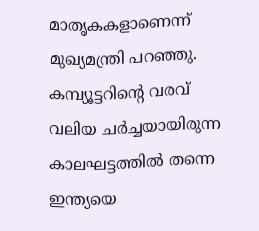മാതൃകകളാണെന്ന് മുഖ്യമന്ത്രി പറഞ്ഞു. കമ്പ്യൂട്ടറിന്റെ വരവ് വലിയ ചർച്ചയായിരുന്ന കാലഘട്ടത്തിൽ തന്നെ ഇന്ത്യയെ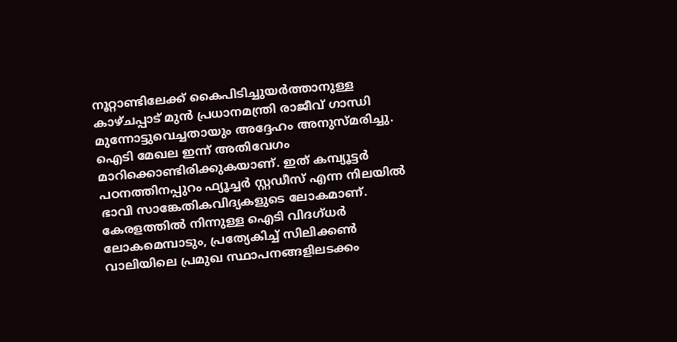നൂറ്റാണ്ടിലേക്ക് കൈപിടിച്ചുയർത്താനുള്ള കാഴ്ചപ്പാട് മുൻ പ്രധാനമന്ത്രി രാജീവ് ഗാന്ധി മുന്നോട്ടുവെച്ചതായും അദ്ദേഹം അനുസ്മരിച്ചു.
ഐടി മേഖല ഇന്ന് അതിവേഗം മാറിക്കൊണ്ടിരിക്കുകയാണ്. ഇത് കമ്പ്യൂട്ടർ പഠനത്തിനപ്പുറം ഫ്യൂച്ചർ സ്റ്റഡീസ് എന്ന നിലയിൽ ഭാവി സാങ്കേതികവിദ്യകളുടെ ലോകമാണ്. കേരളത്തിൽ നിന്നുള്ള ഐടി വിദഗ്ധർ ലോകമെമ്പാടും, പ്രത്യേകിച്ച് സിലിക്കൺ വാലിയിലെ പ്രമുഖ സ്ഥാപനങ്ങളിലടക്കം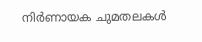നിർണായക ചുമതലകൾ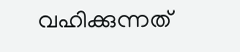വഹിക്കുന്നത്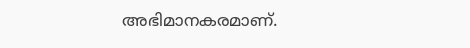അഭിമാനകരമാണ്.